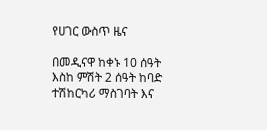የሀገር ውስጥ ዜና

በመዲናዋ ከቀኑ 10 ሰዓት እስከ ምሽት 2 ሰዓት ከባድ ተሽከርካሪ ማስገባት እና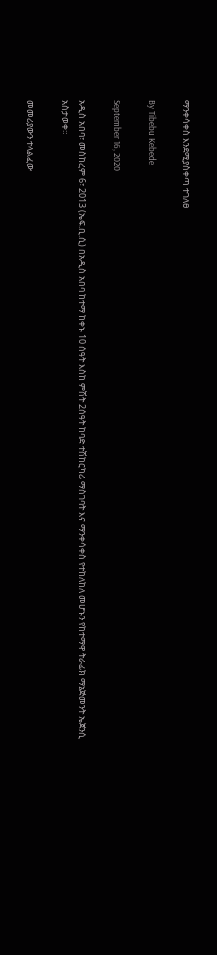ማንቀሳቀስ እንደሚያስቀጣ ተገለፀ

By Tibebu Kebede

September 16, 2020

አዲስ አበባ፣ መስከረም 6፣ 2013 (ኤፍ.ቢ.ሲ) በአዲስ አበባ ከተማ ከቀኑ 10 ሰዓት እስከ ምሽት 2ሰዓት ከባድ ተሽከርካሪ ማስገባት እና ማንቀሳቀስ የተከለከለ መሆኑን የከተማዋ ትራፊክ ማኔጅመንት ኤጀንሲ አስታወቀ።

መመሪያውን ተላልፈው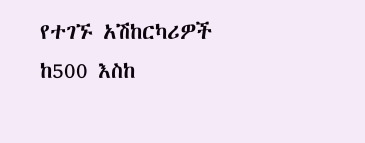የተገኙ አሽከርካሪዎች ከ500 እስከ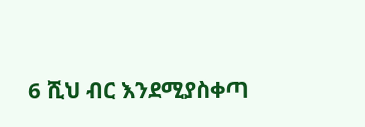6 ሺህ ብር እንደሚያስቀጣ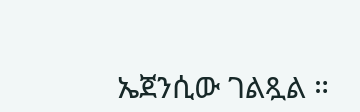ኤጀንሲው ገልጿል ።